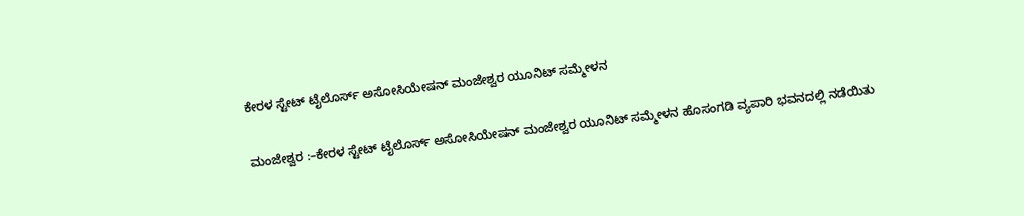ಕೇರಳ ಸ್ಟೇಟ್ ಟೈಲೊರ್ಸ್ ಅಸೋಸಿಯೇಷನ್ ಮಂಜೇಶ್ವರ ಯೂನಿಟ್ ಸಮ್ಮೇಳನ

ಮಂಜೇಶ್ವರ :–ಕೇರಳ ಸ್ಟೇಟ್ ಟೈಲೊರ್ಸ್ ಅಸೋಸಿಯೇಷನ್ ಮಂಜೇಶ್ವರ ಯೂನಿಟ್ ಸಮ್ಮೇಳನ ಹೊಸಂಗಡಿ ವ್ಯಪಾರಿ ಭವನದಲ್ಲಿ ನಡೆಯಿತು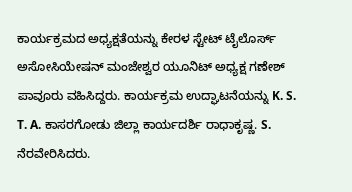ಕಾರ್ಯಕ್ರಮದ ಅಧ್ಯಕ್ಷತೆಯನ್ನು ಕೇರಳ ಸ್ಟೇಟ್ ಟೈಲೊರ್ಸ್ ಅಸೋಸಿಯೇಷನ್ ಮಂಜೇಶ್ವರ ಯೂನಿಟ್ ಅಧ್ಯಕ್ಷ ಗಣೇಶ್ ಪಾವೂರು ವಹಿಸಿದ್ದರು. ಕಾರ್ಯಕ್ರಮ ಉದ್ಘಾಟನೆಯನ್ನು K. S. T. A. ಕಾಸರಗೋಡು ಜಿಲ್ಲಾ ಕಾರ್ಯದರ್ಶಿ ರಾಧಾಕೃಷ್ಣ. S. ನೆರವೇರಿಸಿದರು.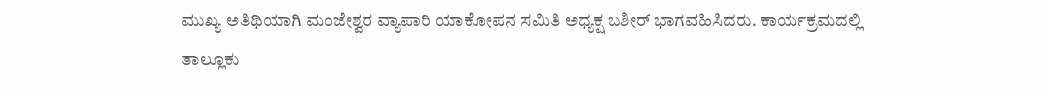ಮುಖ್ಯ ಅತಿಥಿಯಾಗಿ ಮಂಜೇಶ್ವರ ವ್ಯಾಪಾರಿ ಯಾಕೋಪನ ಸಮಿತಿ ಅಧ್ಯಕ್ಷ ಬಶೀರ್ ಭಾಗವಹಿಸಿದರು. ಕಾರ್ಯಕ್ರಮದಲ್ಲಿ ತಾಲ್ಲೂಕು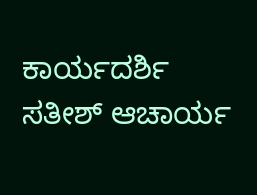ಕಾರ್ಯದರ್ಶಿ ಸತೀಶ್ ಆಚಾರ್ಯ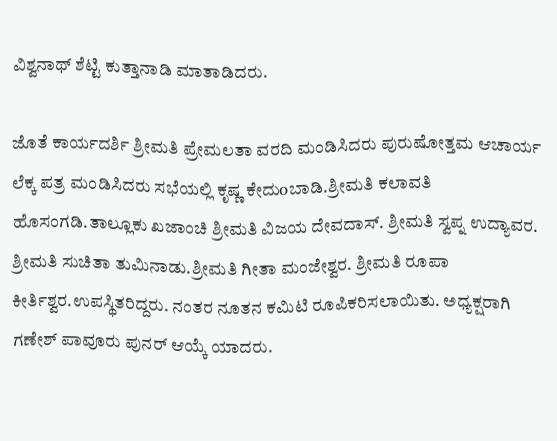ವಿಶ್ವನಾಥ್ ಶೆಟ್ಟಿ ಕುತ್ತಾನಾಡಿ ಮಾತಾಡಿದರು.

ಜೊತೆ ಕಾರ್ಯದರ್ಶಿ ಶ್ರೀಮತಿ ಪ್ರೇಮಲತಾ ವರದಿ ಮಂಡಿಸಿದರು ಪುರುಷೋತ್ತಮ ಆಚಾರ್ಯ ಲೆಕ್ಕ ಪತ್ರ ಮಂಡಿಸಿದರು ಸಭೆಯಲ್ಲಿ ಕೃಷ್ಣ ಕೇದುoಬಾಡಿ.ಶ್ರೀಮತಿ ಕಲಾವತಿ ಹೊಸಂಗಡಿ.ತಾಲ್ಲೂಕು ಖಜಾಂಚಿ ಶ್ರೀಮತಿ ವಿಜಯ ದೇವದಾಸ್. ಶ್ರೀಮತಿ ಸ್ವಪ್ನ ಉದ್ಯಾವರ. ಶ್ರೀಮತಿ ಸುಚಿತಾ ತುಮಿನಾಡು.ಶ್ರೀಮತಿ ಗೀತಾ ಮಂಜೇಶ್ವರ. ಶ್ರೀಮತಿ ರೂಪಾ ಕೀರ್ತಿಶ್ವರ.ಉಪಸ್ಥಿತರಿದ್ದರು. ನಂತರ ನೂತನ ಕಮಿಟಿ ರೂಪಿಕರಿಸಲಾಯಿತು. ಅಧ್ಯಕ್ಷರಾಗಿ ಗಣೇಶ್ ಪಾವೂರು ಪುನರ್ ಆಯ್ಕೆ ಯಾದರು.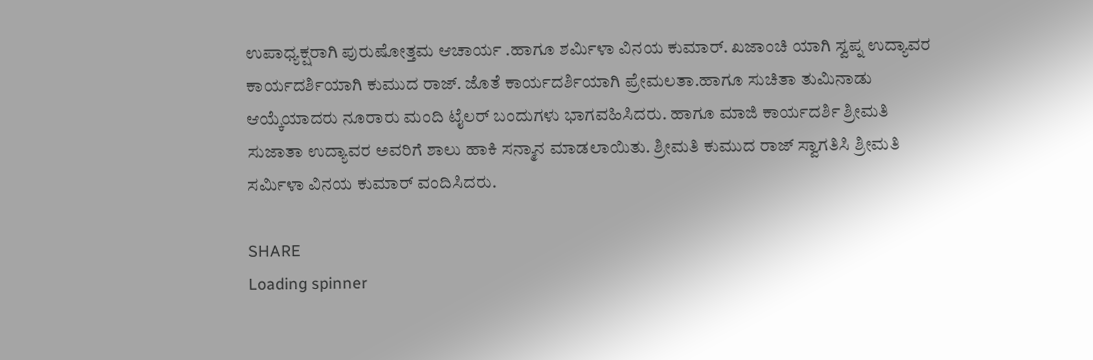ಉಪಾಧ್ಯಕ್ಷರಾಗಿ ಪುರುಷೋತ್ತಮ ಆಚಾರ್ಯ .ಹಾಗೂ ಶರ್ಮಿಳಾ ವಿನಯ ಕುಮಾರ್. ಖಜಾಂಚಿ ಯಾಗಿ ಸ್ವಪ್ನ ಉದ್ಯಾವರ ಕಾರ್ಯದರ್ಶಿಯಾಗಿ ಕುಮುದ ರಾಜ್. ಜೊತೆ ಕಾರ್ಯದರ್ಶಿಯಾಗಿ ಪ್ರೇಮಲತಾ.ಹಾಗೂ ಸುಚಿತಾ ತುಮಿನಾಡು ಆಯ್ಕೆಯಾದರು ನೂರಾರು ಮಂದಿ ಟೈಲರ್ ಬಂದುಗಳು ಭಾಗವಹಿಸಿದರು. ಹಾಗೂ ಮಾಜಿ ಕಾರ್ಯದರ್ಶಿ ಶ್ರೀಮತಿ ಸುಜಾತಾ ಉದ್ಯಾವರ ಅವರಿಗೆ ಶಾಲು ಹಾಕಿ ಸನ್ಮಾನ ಮಾಡಲಾಯಿತು. ಶ್ರೀಮತಿ ಕುಮುದ ರಾಜ್ ಸ್ವಾಗತಿಸಿ ಶ್ರೀಮತಿ ಸರ್ಮಿಳಾ ವಿನಯ ಕುಮಾರ್ ವಂದಿಸಿದರು.

SHARE
Loading spinner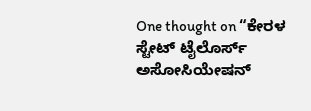One thought on “ಕೇರಳ ಸ್ಟೇಟ್ ಟೈಲೊರ್ಸ್ ಅಸೋಸಿಯೇಷನ್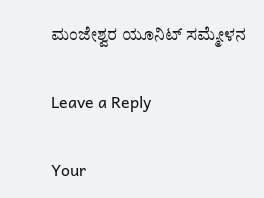ಮಂಜೇಶ್ವರ ಯೂನಿಟ್ ಸಮ್ಮೇಳನ

Leave a Reply

Your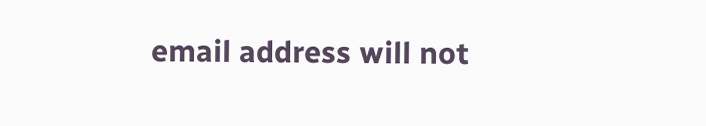email address will not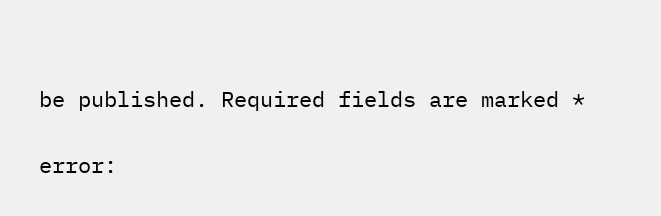be published. Required fields are marked *

error: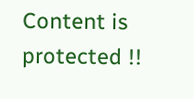Content is protected !!